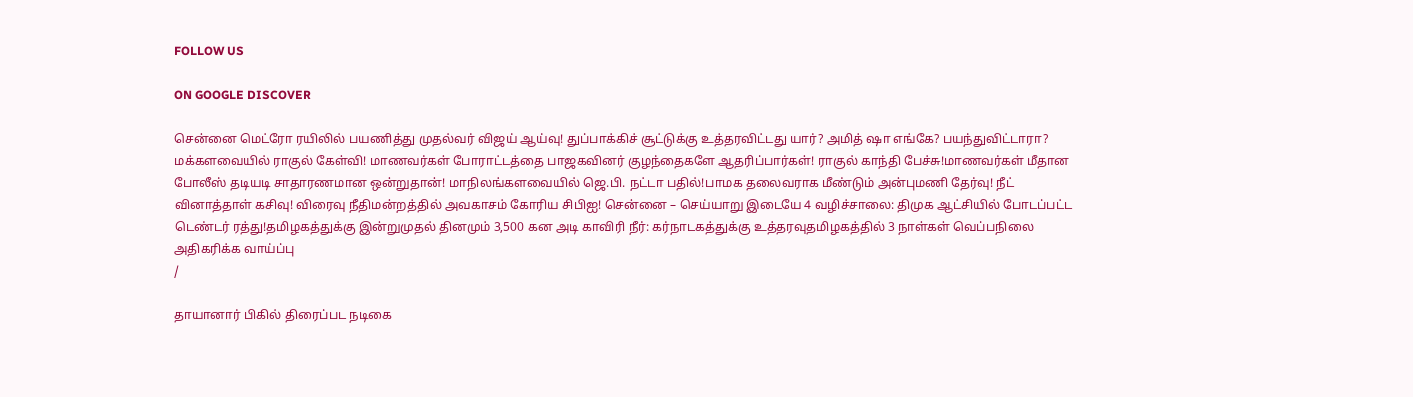FOLLOW US

ON GOOGLE DISCOVER

சென்னை மெட்ரோ ரயிலில் பயணித்து முதல்வர் விஜய் ஆய்வு! துப்பாக்கிச் சூட்டுக்கு உத்தரவிட்டது யார்? அமித் ஷா எங்கே? பயந்துவிட்டாரா? மக்களவையில் ராகுல் கேள்வி! மாணவர்கள் போராட்டத்தை பாஜகவினர் குழந்தைகளே ஆதரிப்பார்கள்! ராகுல் காந்தி பேச்சு!மாணவர்கள் மீதான போலீஸ் தடியடி சாதாரணமான ஒன்றுதான்! மாநிலங்களவையில் ஜெ.பி. நட்டா பதில்!பாமக தலைவராக மீண்டும் அன்புமணி தேர்வு! நீட் வினாத்தாள் கசிவு! விரைவு நீதிமன்றத்தில் அவகாசம் கோரிய சிபிஐ! சென்னை – செய்யாறு இடையே 4 வழிச்சாலை: திமுக ஆட்சியில் போடப்பட்ட டெண்டர் ரத்து!தமிழகத்துக்கு இன்றுமுதல் தினமும் 3,500 கன அடி காவிரி நீர்: கர்நாடகத்துக்கு உத்தரவுதமிழகத்தில் 3 நாள்கள் வெப்பநிலை அதிகரிக்க வாய்ப்பு
/

தாயானார் பிகில் திரைப்பட நடிகை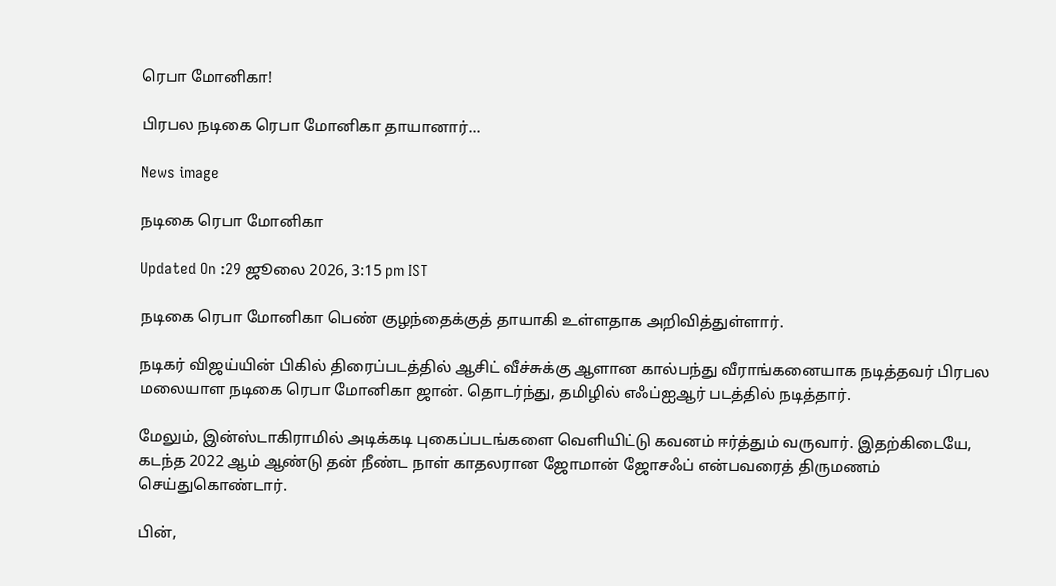ரெபா மோனிகா!

பிரபல நடிகை ரெபா மோனிகா தாயானார்...

News image

நடிகை ரெபா மோனிகா

Updated On :29 ஜூலை 2026, 3:15 pm IST

நடிகை ரெபா மோனிகா பெண் குழந்தைக்குத் தாயாகி உள்ளதாக அறிவித்துள்ளார்.

நடிகர் விஜய்யின் பிகில் திரைப்படத்தில் ஆசிட் வீச்சுக்கு ஆளான கால்பந்து வீராங்கனையாக நடித்தவர் பிரபல மலையாள நடிகை ரெபா மோனிகா ஜான். தொடர்ந்து, தமிழில் எஃப்ஐஆர் படத்தில் நடித்தார்.

மேலும், இன்ஸ்டாகிராமில் அடிக்கடி புகைப்படங்களை வெளியிட்டு கவனம் ஈர்த்தும் வருவார். இதற்கிடையே, கடந்த 2022 ஆம் ஆண்டு தன் நீண்ட நாள் காதலரான ஜோமான் ஜோசஃப் என்பவரைத் திருமணம் செய்துகொண்டார்.

பின்,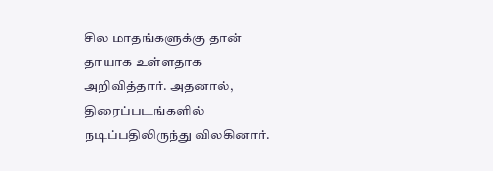சில மாதங்களுக்கு தான் தாயாக உள்ளதாக அறிவித்தார். அதனால், திரைப்படங்களில் நடிப்பதிலிருந்து விலகினார்.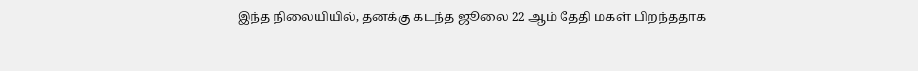இந்த நிலையியில், தனக்கு கடந்த ஜூலை 22 ஆம் தேதி மகள் பிறந்ததாக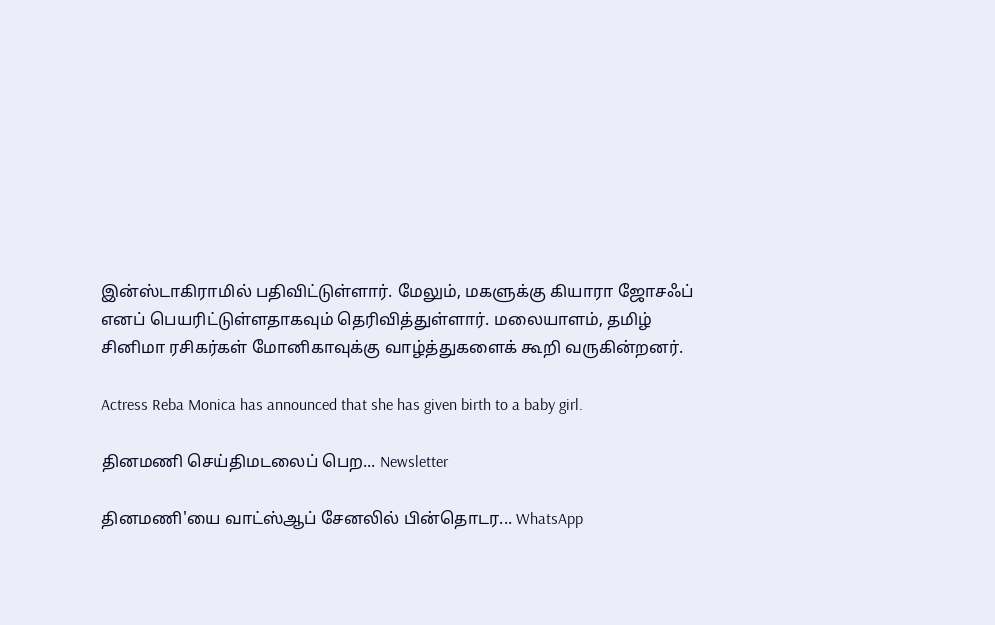இன்ஸ்டாகிராமில் பதிவிட்டுள்ளார். மேலும், மகளுக்கு கியாரா ஜோசஃப் எனப் பெயரிட்டுள்ளதாகவும் தெரிவித்துள்ளார். மலையாளம், தமிழ் சினிமா ரசிகர்கள் மோனிகாவுக்கு வாழ்த்துகளைக் கூறி வருகின்றனர்.

Actress Reba Monica has announced that she has given birth to a baby girl.

தினமணி செய்திமடலைப் பெற... Newsletter

தினமணி'யை வாட்ஸ்ஆப் சேனலில் பின்தொடர... WhatsApp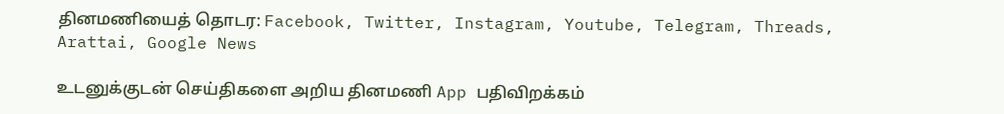தினமணியைத் தொடர: Facebook, Twitter, Instagram, Youtube, Telegram, Threads, Arattai, Google News

உடனுக்குடன் செய்திகளை அறிய தினமணி App பதிவிறக்கம்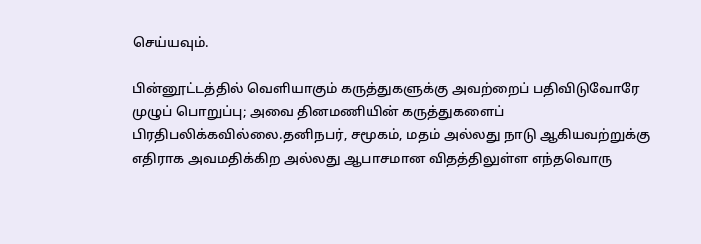செய்யவும்.

பின்னூட்டத்தில் வெளியாகும் கருத்துகளுக்கு அவற்றைப் பதிவிடுவோரே முழுப் பொறுப்பு; அவை தினமணியின் கருத்துகளைப் பிரதிபலிக்கவில்லை.தனிநபர், சமூகம், மதம் அல்லது நாடு ஆகியவற்றுக்கு எதிராக அவமதிக்கிற அல்லது ஆபாசமான விதத்திலுள்ள எந்தவொரு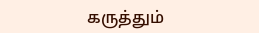கருத்தும்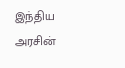இந்திய அரசின்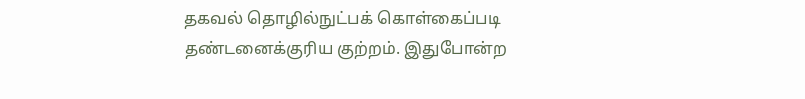தகவல் தொழில்நுட்பக் கொள்கைப்படி தண்டனைக்குரிய குற்றம். இதுபோன்ற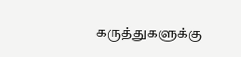கருத்துகளுக்கு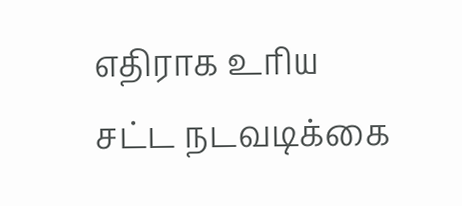எதிராக உரிய சட்ட நடவடிக்கை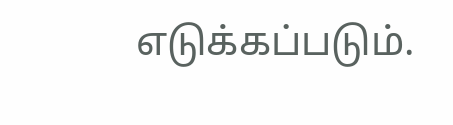எடுக்கப்படும்.